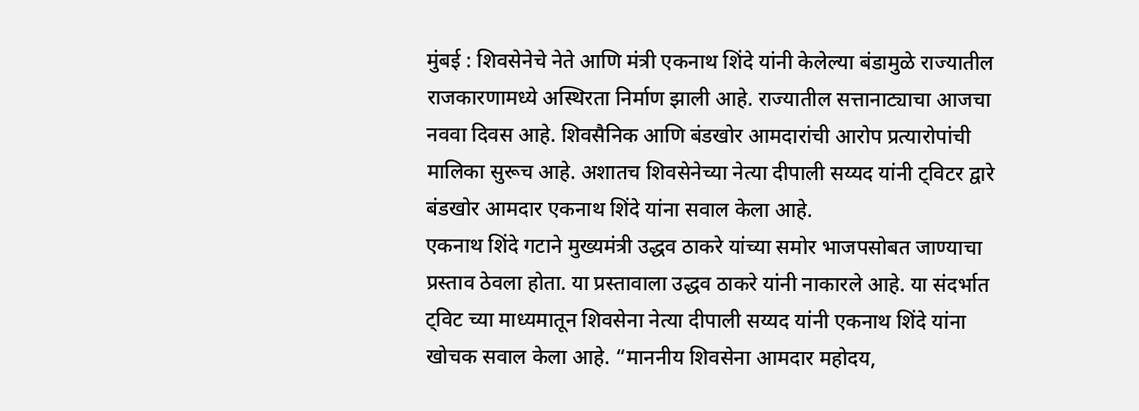मुंबई : शिवसेनेचे नेते आणि मंत्री एकनाथ शिंदे यांनी केलेल्या बंडामुळे राज्यातील राजकारणामध्ये अस्थिरता निर्माण झाली आहे. राज्यातील सत्तानाट्याचा आजचा नववा दिवस आहे. शिवसैनिक आणि बंडखोर आमदारांची आरोप प्रत्यारोपांची मालिका सुरूच आहे. अशातच शिवसेनेच्या नेत्या दीपाली सय्यद यांनी ट्विटर द्वारे बंडखोर आमदार एकनाथ शिंदे यांना सवाल केला आहे.
एकनाथ शिंदे गटाने मुख्यमंत्री उद्धव ठाकरे यांच्या समोर भाजपसोबत जाण्याचा प्रस्ताव ठेवला होता. या प्रस्तावाला उद्धव ठाकरे यांनी नाकारले आहे. या संदर्भात ट्विट च्या माध्यमातून शिवसेना नेत्या दीपाली सय्यद यांनी एकनाथ शिंदे यांना खोचक सवाल केला आहे. “माननीय शिवसेना आमदार महोदय,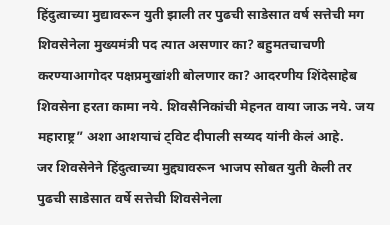हिंदुत्वाच्या मुद्यावरून युती झाली तर पुढची साडेसात वर्ष सत्तेची मग शिवसेनेला मुख्यमंत्री पद त्यात असणार का? बहुमतचाचणी करण्याआगोदर पक्षप्रमुखांशी बोलणार का? आदरणीय शिंदेसाहेब शिवसेना हरता कामा नये. शिवसैनिकांची मेहनत वाया जाऊ नये. जय महाराष्ट्र” अशा आशयाचं ट्विट दीपाली सय्यद यांनी केलं आहे.
जर शिवसेनेने हिंदुत्वाच्या मुद्द्यावरून भाजप सोबत युती केली तर पुढची साडेसात वर्षे सत्तेची शिवसेनेला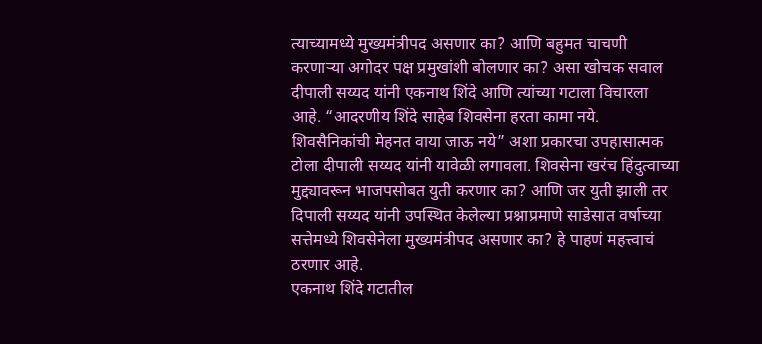त्याच्यामध्ये मुख्यमंत्रीपद असणार का? आणि बहुमत चाचणी करणाऱ्या अगोदर पक्ष प्रमुखांशी बोलणार का? असा खोचक सवाल दीपाली सय्यद यांनी एकनाथ शिंदे आणि त्यांच्या गटाला विचारला आहे. “आदरणीय शिंदे साहेब शिवसेना हरता कामा नये. शिवसैनिकांची मेहनत वाया जाऊ नये” अशा प्रकारचा उपहासात्मक टोला दीपाली सय्यद यांनी यावेळी लगावला. शिवसेना खरंच हिंदुत्वाच्या मुद्द्यावरून भाजपसोबत युती करणार का? आणि जर युती झाली तर दिपाली सय्यद यांनी उपस्थित केलेल्या प्रश्नाप्रमाणे साडेसात वर्षाच्या सत्तेमध्ये शिवसेनेला मुख्यमंत्रीपद असणार का? हे पाहणं महत्त्वाचं ठरणार आहे.
एकनाथ शिंदे गटातील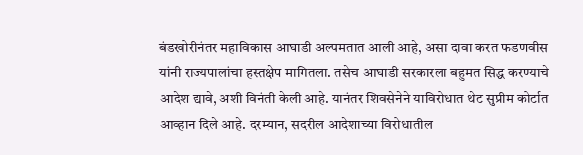बंडखोरीनंतर महाविकास आघाडी अल्पमतात आली आहे, असा दावा करत फडणवीस यांनी राज्यपालांचा हस्तक्षेप मागितला. तसेच आघाडी सरकारला बहुमत सिद्ध करण्याचे आदेश द्यावे, अशी विनंती केली आहे. यानंतर शिवसेनेने याविरोधात थेट सुप्रीम कोर्टात आव्हान दिले आहे. दरम्यान, सदरील आदेशाच्या विरोधातील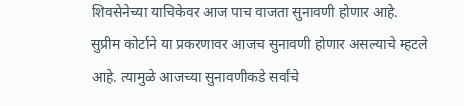शिवसेनेच्या याचिकेवर आज पाच वाजता सुनावणी होणार आहे. सुप्रीम कोर्टाने या प्रकरणावर आजच सुनावणी होणार असल्याचे म्हटले आहे. त्यामुळे आजच्या सुनावणीकडे सर्वांचे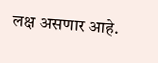लक्ष असणार आहे.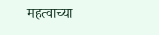महत्वाच्या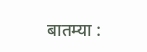बातम्या :